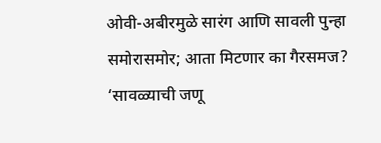ओवी-अबीरमुळे सारंग आणि सावली पुन्हा समोरासमोर; आता मिटणार का गैरसमज?
‘सावळ्याची जणू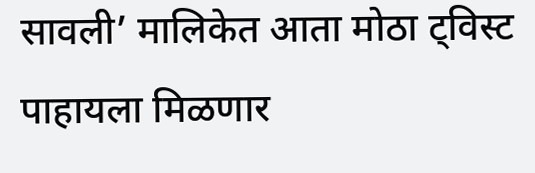सावली’ मालिकेत आता मोठा ट्विस्ट पाहायला मिळणार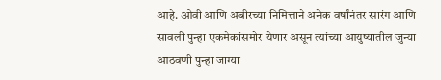आहे. ओवी आणि अबीरच्या निमित्ताने अनेक वर्षांनंतर सारंग आणि सावली पुन्हा एकमेकांसमोर येणार असून त्यांच्या आयुष्यातील जुन्या आठवणी पुन्हा जाग्या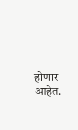होणार आहेत.